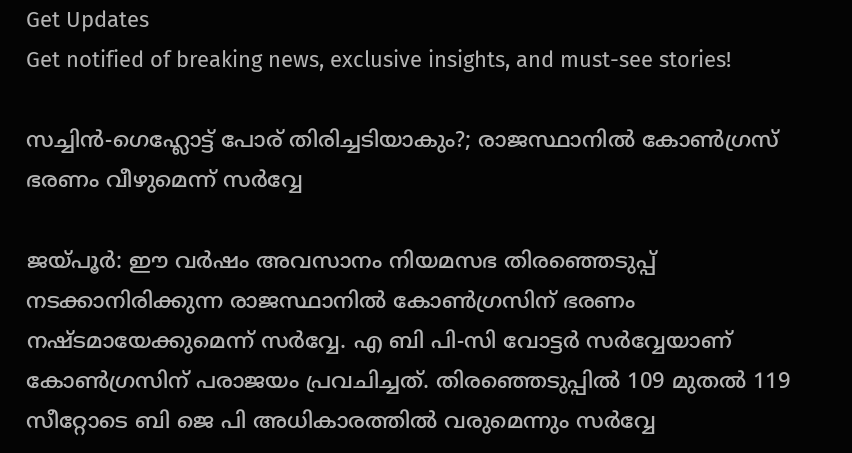Get Updates
Get notified of breaking news, exclusive insights, and must-see stories!

സച്ചിൻ-ഗെഹ്ലോട്ട് പോര് തിരിച്ചടിയാകും?; രാജസ്ഥാനിൽ കോൺഗ്രസ് ഭരണം വീഴുമെന്ന് സർവ്വേ

ജയ്പൂർ: ഈ വർഷം അവസാനം നിയമസഭ തിരഞ്ഞെടുപ്പ് നടക്കാനിരിക്കുന്ന രാജസ്ഥാനിൽ കോൺഗ്രസിന് ഭരണം നഷ്ടമായേക്കുമെന്ന് സർവ്വേ. എ ബി പി-സി വോട്ടർ സർവ്വേയാണ് കോൺഗ്രസിന് പരാജയം പ്രവചിച്ചത്. തിരഞ്ഞെടുപ്പിൽ 109 മുതൽ 119 സീറ്റോടെ ബി ജെ പി അധികാരത്തിൽ വരുമെന്നും സർവ്വേ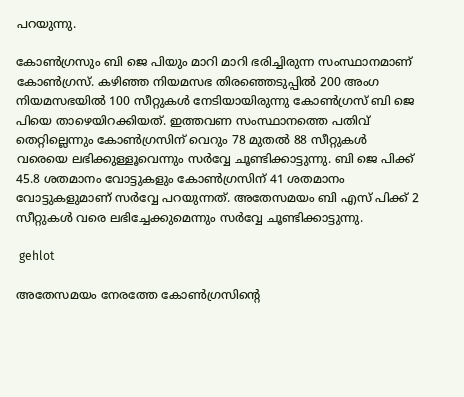പറയുന്നു.

കോൺഗ്രസും ബി ജെ പിയും മാറി മാറി ഭരിച്ചിരുന്ന സംസ്ഥാനമാണ് കോൺഗ്രസ്. കഴിഞ്ഞ നിയമസഭ തിരഞ്ഞെടുപ്പിൽ 200 അംഗ നിയമസഭയിൽ 100 സീറ്റുകൾ നേടിയായിരുന്നു കോൺഗ്രസ് ബി ജെ പിയെ താഴെയിറക്കിയത്. ഇത്തവണ സംസ്ഥാനത്തെ പതിവ് തെറ്റില്ലെന്നും കോൺഗ്രസിന് വെറും 78 മുതൽ 88 സീറ്റുകൾ വരെയെ ലഭിക്കുള്ളൂവെന്നും സർവ്വേ ചൂണ്ടിക്കാട്ടുന്നു. ബി ജെ പിക്ക് 45.8 ശതമാനം വോട്ടുകളും കോൺഗ്രസിന് 41 ശതമാനം വോട്ടുകളുമാണ് സർവ്വേ പറയുന്നത്. അതേസമയം ബി എസ് പിക്ക് 2 സീറ്റുകൾ വരെ ലഭിച്ചേക്കുമെന്നും സർവ്വേ ചൂണ്ടിക്കാട്ടുന്നു.

 gehlot

അതേസമയം നേരത്തേ കോൺഗ്രസിന്റെ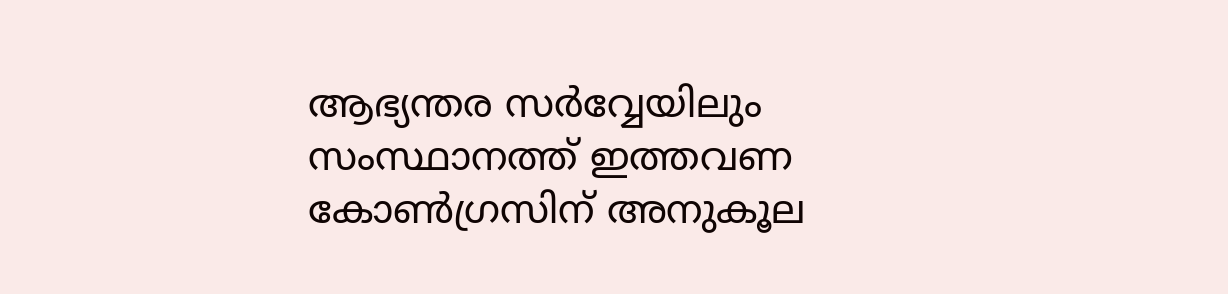ആഭ്യന്തര സർവ്വേയിലും സംസ്ഥാനത്ത് ഇത്തവണ കോൺഗ്രസിന് അനുകൂല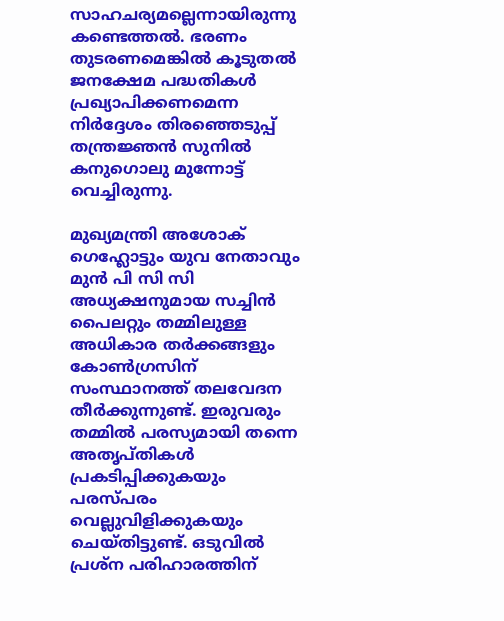സാഹചര്യമല്ലെന്നായിരുന്നു കണ്ടെത്തൽ. ഭരണം തുടരണമെങ്കിൽ കൂടുതൽ ജനക്ഷേമ പദ്ധതികൾ പ്രഖ്യാപിക്കണമെന്ന നിർദ്ദേശം തിരഞ്ഞെടുപ്പ് തന്ത്രജ്ഞൻ സുനിൽ കനുഗൊലു മുന്നോട്ട് വെച്ചിരുന്നു.

മുഖ്യമന്ത്രി അശോക് ഗെഹ്ലോട്ടും യുവ നേതാവും മുൻ പി സി സി അധ്യക്ഷനുമായ സച്ചിൻ പൈലറ്റും തമ്മിലുള്ള അധികാര തർക്കങ്ങളും കോൺഗ്രസിന് സംസ്ഥാനത്ത് തലവേദന തീർക്കുന്നുണ്ട്. ഇരുവരും തമ്മിൽ പരസ്യമായി തന്നെ അതൃപ്തികൾ പ്രകടിപ്പിക്കുകയും പരസ്പരം വെല്ലുവിളിക്കുകയും ചെയ്തിട്ടുണ്ട്. ഒടുവിൽ പ്രശ്ന പരിഹാരത്തിന്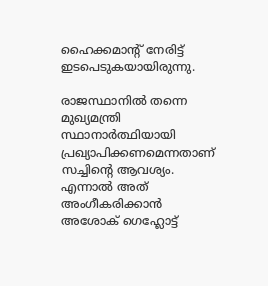ഹൈക്കമാന്റ് നേരിട്ട് ഇടപെടുകയായിരുന്നു.

രാജസ്ഥാനിൽ തന്നെ മുഖ്യമന്ത്രി സ്ഥാനാർത്ഥിയായി പ്രഖ്യാപിക്കണമെന്നതാണ് സച്ചിന്റെ ആവശ്യം. എന്നാൽ അത് അംഗീകരിക്കാൻ അശോക് ഗെഹ്ലോട്ട്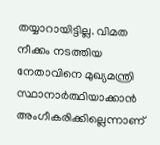തയ്യാറായിട്ടില്ല. വിമത നീക്കം നടത്തിയ നേതാവിനെ മുഖ്യമന്ത്രി സ്ഥാനാർത്ഥിയാക്കാൻ അംഗീകരിക്കില്ലെന്നാണ്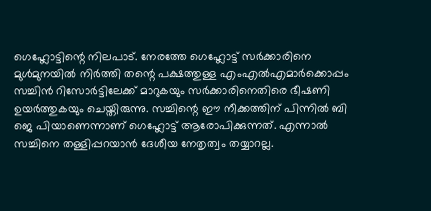ഗെഹ്ലോട്ടിന്റെ നിലപാട്. നേരത്തേ ഗെഹ്ലോട്ട് സർക്കാരിനെ മുൾമുനയിൽ നിർത്തി തന്റെ പക്ഷത്തുള്ള എംഎൽഎമാർക്കൊപ്പം സച്ചിൻ റിസോർട്ടിലേക്ക് മാറുകയും സർക്കാരിനെതിരെ ഭീഷണി ഉയർത്തുകയും ചെയ്തിരുന്നു. സച്ചിന്റെ ഈ നീക്കത്തിന് പിന്നിൽ ബി ജെ പിയാണെന്നാണ് ഗെഹ്ലോട്ട് ആരോപിക്കുന്നത്. എന്നാൽ സച്ചിനെ തള്ളിപ്പറയാൻ ദേശീയ നേതൃത്വം തയ്യാറല്ല.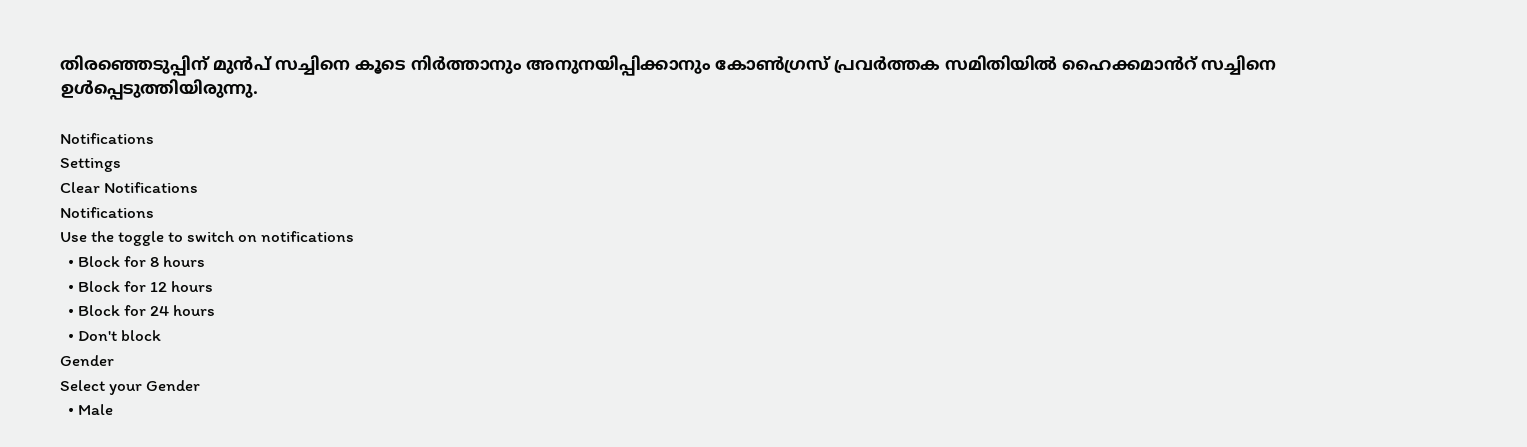തിരഞ്ഞെടുപ്പിന് മുൻപ് സച്ചിനെ കൂടെ നിർത്താനും അനുനയിപ്പിക്കാനും കോൺഗ്രസ് പ്രവർത്തക സമിതിയിൽ ഹൈക്കമാൻറ് സച്ചിനെ ഉൾപ്പെടുത്തിയിരുന്നു.

Notifications
Settings
Clear Notifications
Notifications
Use the toggle to switch on notifications
  • Block for 8 hours
  • Block for 12 hours
  • Block for 24 hours
  • Don't block
Gender
Select your Gender
  • Male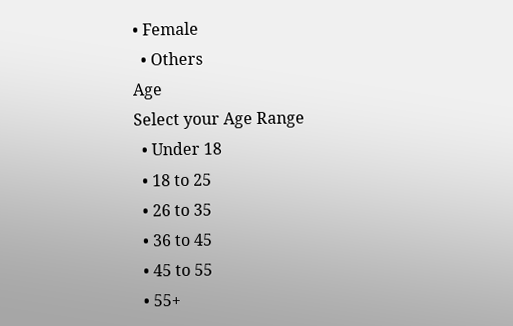• Female
  • Others
Age
Select your Age Range
  • Under 18
  • 18 to 25
  • 26 to 35
  • 36 to 45
  • 45 to 55
  • 55+